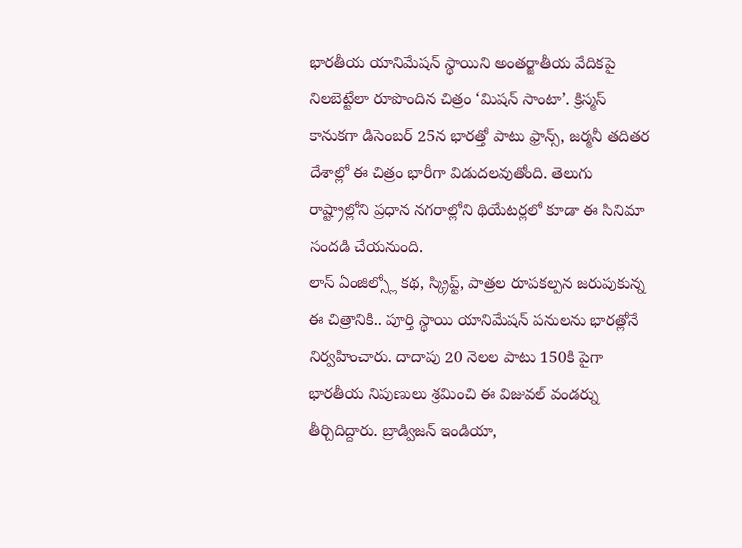భారతీయ యానిమేషన్ స్థాయిని అంతర్జాతీయ వేదికపై నిలబెట్టేలా రూపొందిన చిత్రం ‘మిషన్ సాంటా’. క్రిస్మస్ కానుకగా డిసెంబర్ 25న భారత్తో పాటు ఫ్రాన్స్, జర్మనీ తదితర దేశాల్లో ఈ చిత్రం భారీగా విడుదలవుతోంది. తెలుగు రాష్ట్రాల్లోని ప్రధాన నగరాల్లోని థియేటర్లలో కూడా ఈ సినిమా సందడి చేయనుంది.
లాస్ ఏంజిల్స్లో కథ, స్క్రిప్ట్, పాత్రల రూపకల్పన జరుపుకున్న ఈ చిత్రానికి.. పూర్తి స్థాయి యానిమేషన్ పనులను భారత్లోనే నిర్వహించారు. దాదాపు 20 నెలల పాటు 150కి పైగా భారతీయ నిపుణులు శ్రమించి ఈ విజువల్ వండర్ను తీర్చిదిద్దారు. బ్రాడ్విజన్ ఇండియా,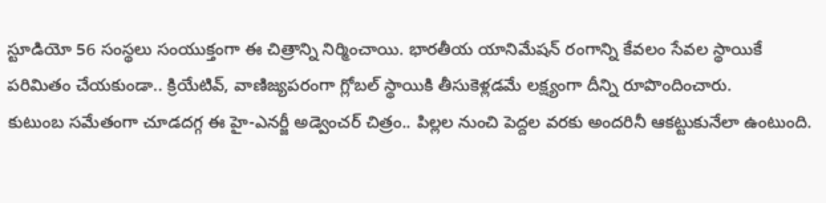స్టూడియో 56 సంస్థలు సంయుక్తంగా ఈ చిత్రాన్ని నిర్మించాయి. భారతీయ యానిమేషన్ రంగాన్ని కేవలం సేవల స్థాయికే పరిమితం చేయకుండా.. క్రియేటివ్, వాణిజ్యపరంగా గ్లోబల్ స్థాయికి తీసుకెళ్లడమే లక్ష్యంగా దీన్ని రూపొందించారు.
కుటుంబ సమేతంగా చూడదగ్గ ఈ హై-ఎనర్జీ అడ్వెంచర్ చిత్రం.. పిల్లల నుంచి పెద్దల వరకు అందరినీ ఆకట్టుకునేలా ఉంటుంది.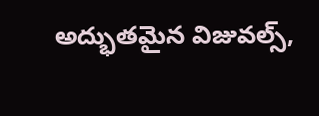అద్భుతమైన విజువల్స్,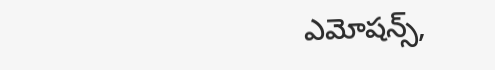ఎమోషన్స్,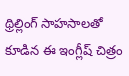థ్రిల్లింగ్ సాహసాలతో కూడిన ఈ ఇంగ్లీష్ చిత్రం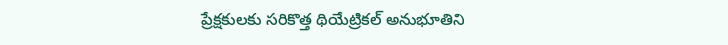ప్రేక్షకులకు సరికొత్త థియేట్రికల్ అనుభూతిని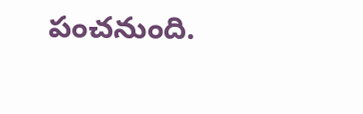పంచనుంది.